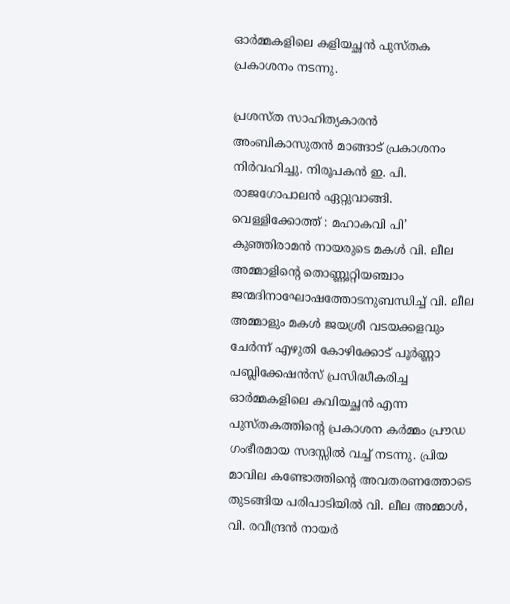ഓര്‍മ്മകളിലെ കളിയച്ഛന്‍ പുസ്തക പ്രകാശനം നടന്നു.

പ്രശസ്ത സാഹിത്യകാരന്‍ അംബികാസുതന്‍ മാങ്ങാട് പ്രകാശനം നിര്‍വഹിച്ചു. നിരൂപകന്‍ ഇ. പി. രാജഗോപാലന്‍ ഏറ്റുവാങ്ങി.
വെള്ളിക്കോത്ത് : മഹാകവി പി’ കുഞ്ഞിരാമന്‍ നായരുടെ മകള്‍ വി. ലീല അമ്മാളിന്റെ തൊണ്ണൂറ്റിയഞ്ചാം ജന്മദിനാഘോഷത്തോടനുബന്ധിച്ച് വി. ലീല അമ്മാളും മകള്‍ ജയശ്രീ വടയക്കളവും ചേര്‍ന്ന് എഴുതി കോഴിക്കോട് പൂര്‍ണ്ണാ പബ്ലിക്കേഷന്‍സ് പ്രസിദ്ധീകരിച്ച ഓര്‍മ്മകളിലെ കവിയച്ഛന്‍ എന്ന പുസ്തകത്തിന്റെ പ്രകാശന കര്‍മ്മം പ്രൗഡ ഗംഭീരമായ സദസ്സില്‍ വച്ച് നടന്നു. പ്രിയ മാവില കണ്ടോത്തിന്റെ അവതരണത്തോടെ തുടങ്ങിയ പരിപാടിയില്‍ വി. ലീല അമ്മാള്‍, വി. രവീന്ദ്രന്‍ നായര്‍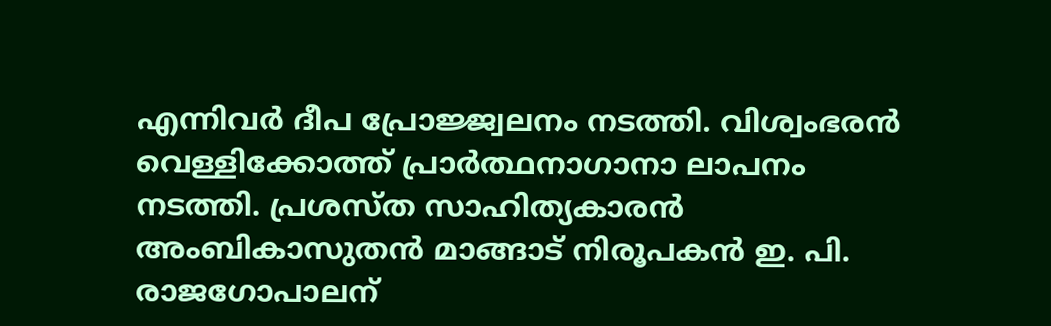എന്നിവര്‍ ദീപ പ്രോജ്ജ്വലനം നടത്തി. വിശ്വംഭരന്‍ വെള്ളിക്കോത്ത് പ്രാര്‍ത്ഥനാഗാനാ ലാപനം നടത്തി. പ്രശസ്ത സാഹിത്യകാരന്‍ അംബികാസുതന്‍ മാങ്ങാട് നിരൂപകന്‍ ഇ. പി. രാജഗോപാലന്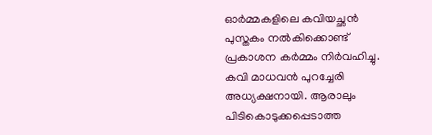ഓര്‍മ്മകളിലെ കവിയച്ഛന്‍ പുസ്തകം നല്‍കിക്കൊണ്ട് പ്രകാശന കര്‍മ്മം നിര്‍വഹിച്ചു. കവി മാധവന്‍ പുറച്ചേരി അധ്യക്ഷനായി. ആരാലും പിടികൊടുക്കപ്പെടാത്ത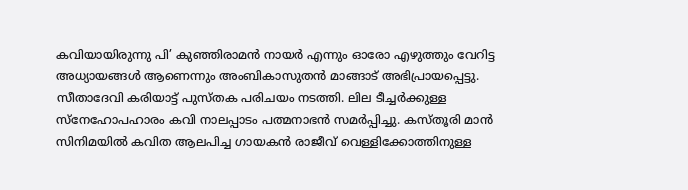കവിയായിരുന്നു പി’ കുഞ്ഞിരാമന്‍ നായര്‍ എന്നും ഓരോ എഴുത്തും വേറിട്ട അധ്യായങ്ങള്‍ ആണെന്നും അംബികാസുതന്‍ മാങ്ങാട് അഭിപ്രായപ്പെട്ടു. സീതാദേവി കരിയാട്ട് പുസ്തക പരിചയം നടത്തി. ലില ടീച്ചര്‍ക്കുള്ള സ്നേഹോപഹാരം കവി നാലപ്പാടം പത്മനാഭന്‍ സമര്‍പ്പിച്ചു. കസ്തൂരി മാന്‍ സിനിമയില്‍ കവിത ആലപിച്ച ഗായകന്‍ രാജീവ് വെള്ളിക്കോത്തിനുള്ള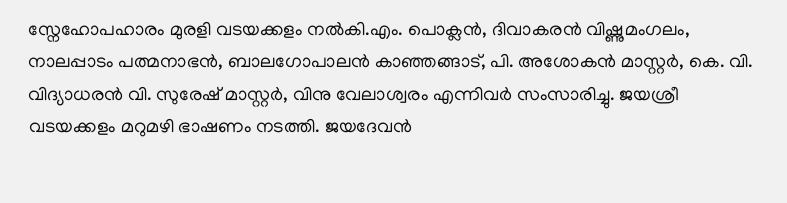സ്നേഹോപഹാരം മുരളി വടയക്കളം നല്‍കി.എം. പൊക്ലന്‍, ദിവാകരന്‍ വിഷ്ണുമംഗലം, നാലപ്പാടം പത്മനാഭന്‍, ബാലഗോപാലന്‍ കാഞ്ഞങ്ങാട്, പി. അശോകന്‍ മാസ്റ്റര്‍, കെ. വി. വിദ്യാധരന്‍ വി. സുരേഷ് മാസ്റ്റര്‍, വിനു വേലാശ്വരം എന്നിവര്‍ സംസാരിച്ചു. ജയശ്രീ വടയക്കളം മറുമഴി ഭാഷണം നടത്തി. ജയദേവന്‍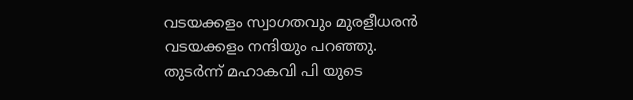വടയക്കളം സ്വാഗതവും മുരളീധരന്‍ വടയക്കളം നന്ദിയും പറഞ്ഞു. തുടര്‍ന്ന് മഹാകവി പി യുടെ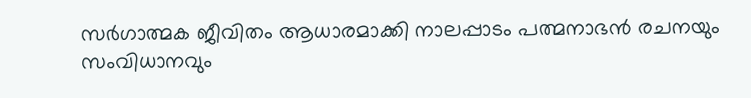സര്‍ഗാത്മക ജീവിതം ആധാരമാക്കി നാലപ്പാടം പത്മനാഭന്‍ രചനയും സംവിധാനവും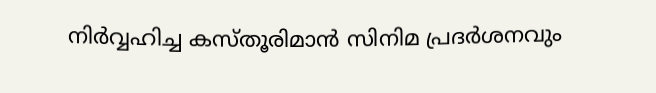നിര്‍വ്വഹിച്ച കസ്തൂരിമാന്‍ സിനിമ പ്രദര്‍ശനവും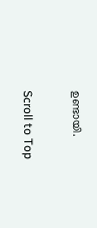ഉണ്ടായി.

Scroll to Top